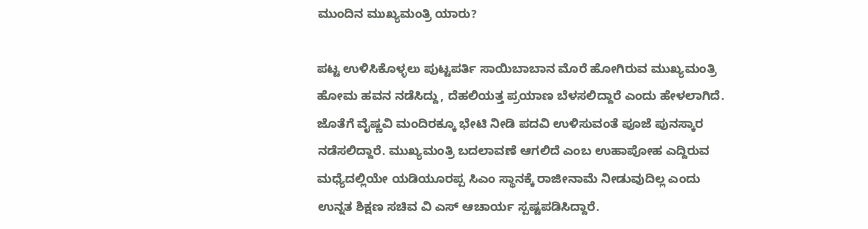ಮುಂದಿನ ಮುಖ್ಯಮಂತ್ರಿ ಯಾರು?

ಪಟ್ಟ ಉಳಿಸಿಕೊಳ್ಳಲು ಪುಟ್ಟಪರ್ತಿ ಸಾಯಿಬಾಬಾನ ಮೊರೆ ಹೋಗಿರುವ ಮುಖ್ಯಮಂತ್ರಿ ಹೋಮ ಹವನ ನಡೆಸಿದ್ದು, ದೆಹಲಿಯತ್ತ ಪ್ರಯಾಣ ಬೆಳಸಲಿದ್ದಾರೆ ಎಂದು ಹೇಳಲಾಗಿದೆ. ಜೊತೆಗೆ ವೈಷ್ಣವಿ ಮಂದಿರಕ್ಕೂ ಭೇಟಿ ನೀಡಿ ಪದವಿ ಉಳಿಸುವಂತೆ ಪೂಜೆ ಪುನಸ್ಕಾರ ನಡೆಸಲಿದ್ದಾರೆ. ಮುಖ್ಯಮಂತ್ರಿ ಬದಲಾವಣೆ ಆಗಲಿದೆ ಎಂಬ ಉಹಾಪೋಹ ಎದ್ದಿರುವ ಮಧ್ಯೆದಲ್ಲಿಯೇ ಯಡಿಯೂರಪ್ಪ ಸಿಎಂ ಸ್ಥಾನಕ್ಕೆ ರಾಜೀನಾಮೆ ನೀಡುವುದಿಲ್ಲ ಎಂದು ಉನ್ನತ ಶಿಕ್ಷಣ ಸಚಿವ ವಿ ಎಸ್ ಆಚಾರ್ಯ ಸ್ಪಷ್ಟಪಡಿಸಿದ್ದಾರೆ.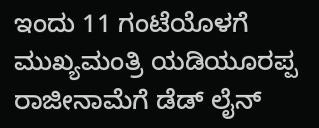ಇಂದು 11 ಗಂಟೆಯೊಳಗೆ ಮುಖ್ಯಮಂತ್ರಿ ಯಡಿಯೂರಪ್ಪ ರಾಜೀನಾಮೆಗೆ ಡೆಡ್ ಲೈನ್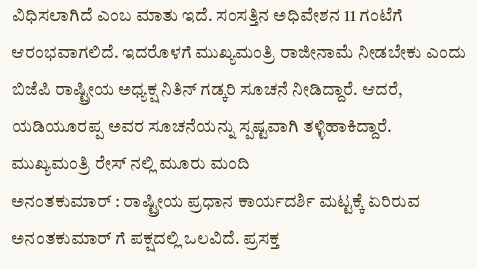ವಿಧಿಸಲಾಗಿದೆ ಎಂಬ ಮಾತು ಇದೆ. ಸಂಸತ್ತಿನ ಅಧಿವೇಶನ 11 ಗಂಟೆಗೆ ಆರಂಭವಾಗಲಿದೆ. ಇದರೊಳಗೆ ಮುಖ್ಯಮಂತ್ರಿ ರಾಜೀನಾಮೆ ನೀಡಬೇಕು ಎಂದು ಬಿಜೆಪಿ ರಾಷ್ಟ್ರೀಯ ಅಧ್ಯಕ್ಷ ನಿತಿನ್ ಗಡ್ಕರಿ ಸೂಚನೆ ನೀಡಿದ್ದಾರೆ. ಆದರೆ, ಯಡಿಯೂರಪ್ಪ ಅವರ ಸೂಚನೆಯನ್ನು ಸ್ಪಷ್ಟವಾಗಿ ತಳ್ಳಿಹಾಕಿದ್ದಾರೆ.
ಮುಖ್ಯಮಂತ್ರಿ ರೇಸ್ ನಲ್ಲಿ ಮೂರು ಮಂದಿ
ಅನಂತಕುಮಾರ್ : ರಾಷ್ಟ್ರೀಯ ಪ್ರಧಾನ ಕಾರ್ಯದರ್ಶಿ ಮಟ್ಟಕ್ಕೆ ಏರಿರುವ ಅನಂತಕುಮಾರ್ ಗೆ ಪಕ್ಷದಲ್ಲಿ ಒಲವಿದೆ. ಪ್ರಸಕ್ತ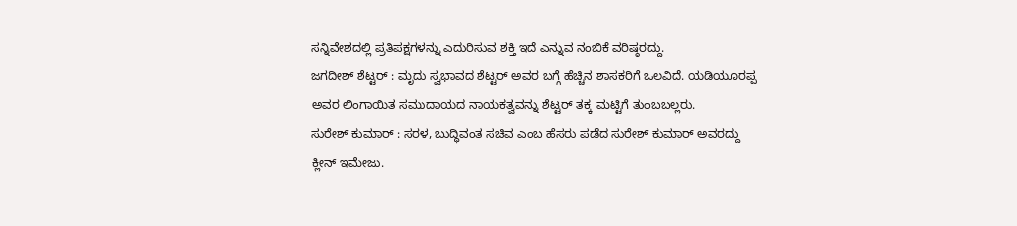ಸನ್ನಿವೇಶದಲ್ಲಿ ಪ್ರತಿಪಕ್ಷಗಳನ್ನು ಎದುರಿಸುವ ಶಕ್ತಿ ಇದೆ ಎನ್ನುವ ನಂಬಿಕೆ ವರಿಷ್ಠರದ್ದು.
ಜಗದೀಶ್ ಶೆಟ್ಟರ್ : ಮೃದು ಸ್ವಭಾವದ ಶೆಟ್ಟರ್ ಅವರ ಬಗ್ಗೆ ಹೆಚ್ಚಿನ ಶಾಸಕರಿಗೆ ಒಲವಿದೆ. ಯಡಿಯೂರಪ್ಪ ಅವರ ಲಿಂಗಾಯಿತ ಸಮುದಾಯದ ನಾಯಕತ್ವವನ್ನು ಶೆಟ್ಟರ್ ತಕ್ಕ ಮಟ್ಟಿಗೆ ತುಂಬಬಲ್ಲರು.
ಸುರೇಶ್ ಕುಮಾರ್ : ಸರಳ, ಬುದ್ಧಿವಂತ ಸಚಿವ ಎಂಬ ಹೆಸರು ಪಡೆದ ಸುರೇಶ್ ಕುಮಾರ್ ಅವರದ್ದು ಕ್ಲೀನ್ ಇಮೇಜು.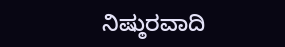ನಿಷ್ಠುರವಾದಿ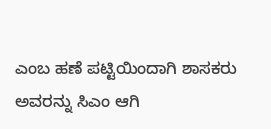ಎಂಬ ಹಣೆ ಪಟ್ಟಿಯಿಂದಾಗಿ ಶಾಸಕರು ಅವರನ್ನು ಸಿಎಂ ಆಗಿ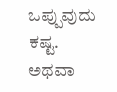ಒಪ್ಪುವುದು ಕಷ್ಟ.
ಅಥವಾ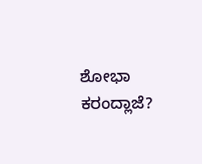ಶೋಭಾ ಕರಂದ್ಲಾಜೆ?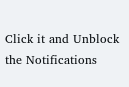Click it and Unblock the Notifications